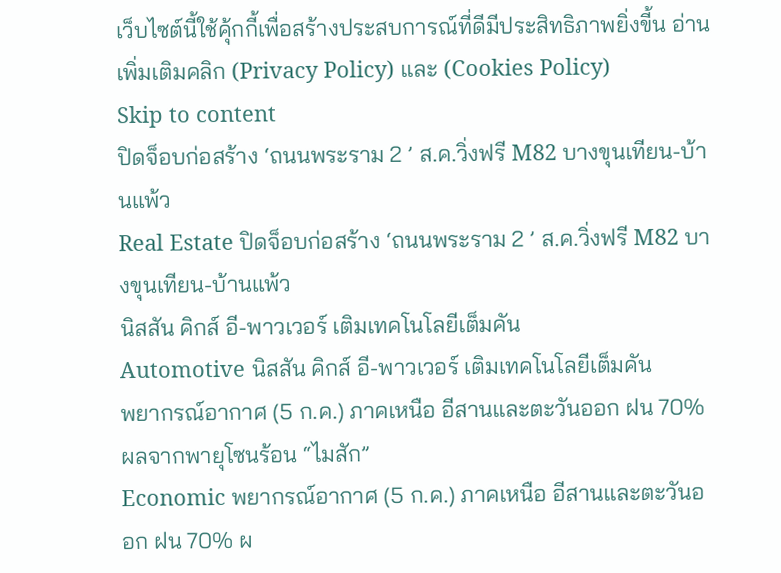เว็บไซต์นี้ใช้คุ้กกี้เพื่อสร้างประสบการณ์ที่ดีมีประสิทธิภาพยิ่งขี้น อ่านเพิ่มเติมคลิก (Privacy Policy) และ (Cookies Policy)
Skip to content
ปิดจ็อบก่อสร้าง ‘ถนนพระราม 2 ’ ส.ค.วิ่งฟรี M82 บางขุนเทียน-บ้านแพ้ว
Real Estate ปิดจ็อบก่อสร้าง ‘ถนนพระราม 2 ’ ส.ค.วิ่งฟรี M82 บางขุนเทียน-บ้านแพ้ว
นิสสัน คิกส์ อี-พาวเวอร์ เติมเทคโนโลยีเต็มคัน
Automotive นิสสัน คิกส์ อี-พาวเวอร์ เติมเทคโนโลยีเต็มคัน
พยากรณ์อากาศ (5 ก.ค.) ภาคเหนือ อีสานและตะวันออก ฝน 70% ผลจากพายุโซนร้อน “ไมสัก”
Economic พยากรณ์อากาศ (5 ก.ค.) ภาคเหนือ อีสานและตะวันออก ฝน 70% ผ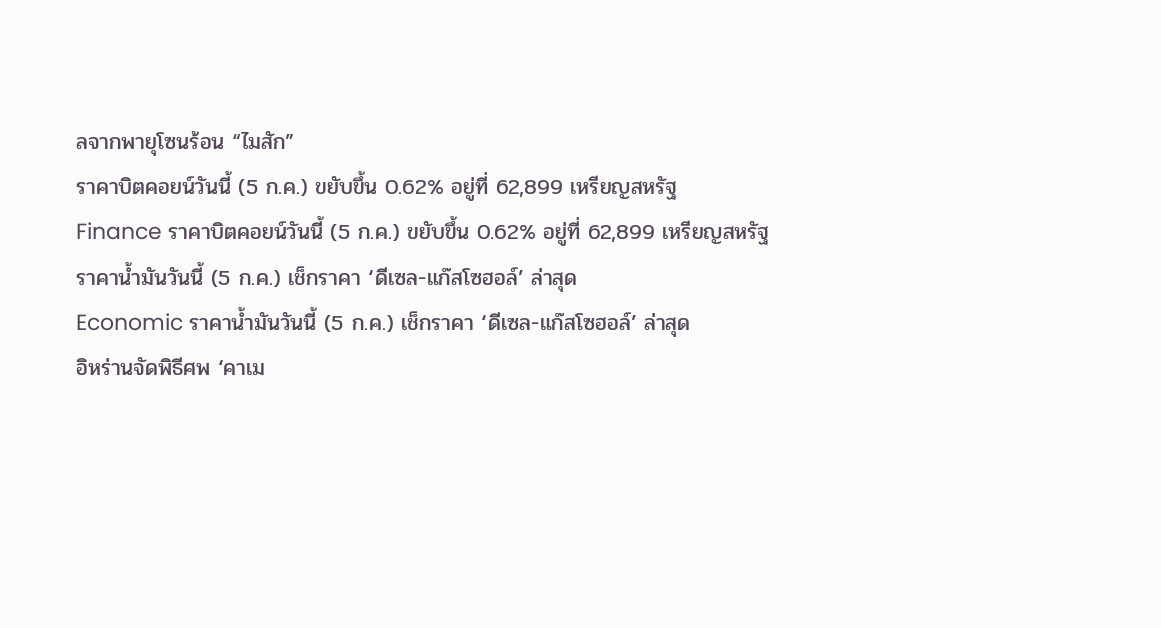ลจากพายุโซนร้อน “ไมสัก”
ราคาบิตคอยน์วันนี้ (5 ก.ค.) ขยับขึ้น 0.62% อยู่ที่ 62,899 เหรียญสหรัฐ
Finance ราคาบิตคอยน์วันนี้ (5 ก.ค.) ขยับขึ้น 0.62% อยู่ที่ 62,899 เหรียญสหรัฐ
ราคาน้ำมันวันนี้ (5 ก.ค.) เช็กราคา ‘ดีเซล-แก๊สโซฮอล์’ ล่าสุด
Economic ราคาน้ำมันวันนี้ (5 ก.ค.) เช็กราคา ‘ดีเซล-แก๊สโซฮอล์’ ล่าสุด
อิหร่านจัดพิธีศพ ‘คาเม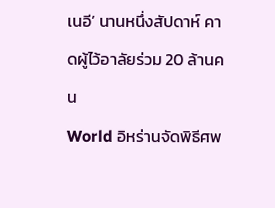เนอี’ นานหนึ่งสัปดาห์ คาดผู้ไว้อาลัยร่วม 20 ล้านคน
World อิหร่านจัดพิธีศพ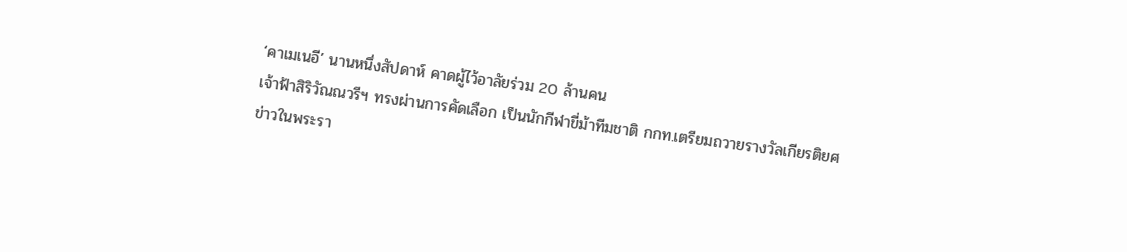‘คาเมเนอี’ นานหนึ่งสัปดาห์ คาดผู้ไว้อาลัยร่วม 20 ล้านคน
เจ้าฟ้าสิริวัณณวรีฯ ทรงผ่านการคัดเลือก เป็นนักกีฬาขี่ม้าทีมชาติ กกท.เตรียมถวายรางวัลเกียรติยศ
ข่าวในพระรา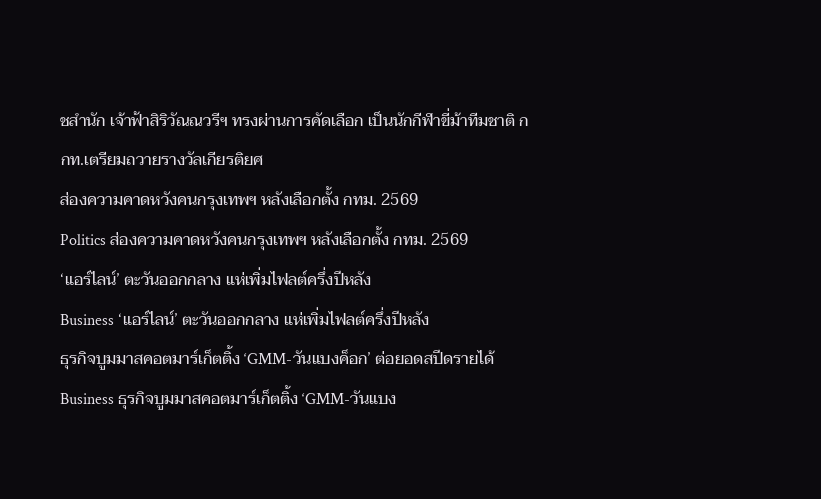ชสำนัก เจ้าฟ้าสิริวัณณวรีฯ ทรงผ่านการคัดเลือก เป็นนักกีฬาขี่ม้าทีมชาติ กกท.เตรียมถวายรางวัลเกียรติยศ
ส่องความคาดหวังคนกรุงเทพฯ หลังเลือกตั้ง กทม. 2569
Politics ส่องความคาดหวังคนกรุงเทพฯ หลังเลือกตั้ง กทม. 2569
‘แอร์ไลน์’ ตะวันออกกลาง แห่เพิ่มไฟลต์ครึ่งปีหลัง
Business ‘แอร์ไลน์’ ตะวันออกกลาง แห่เพิ่มไฟลต์ครึ่งปีหลัง
ธุรกิจบูมมาสคอตมาร์เก็ตติ้ง ‘GMM-วันแบงค็อก’ ต่อยอดสปีดรายได้
Business ธุรกิจบูมมาสคอตมาร์เก็ตติ้ง ‘GMM-วันแบง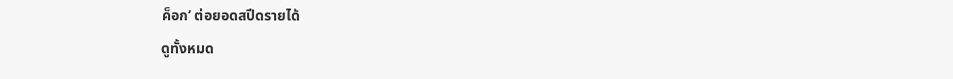ค็อก’ ต่อยอดสปีดรายได้
ดูทั้งหมด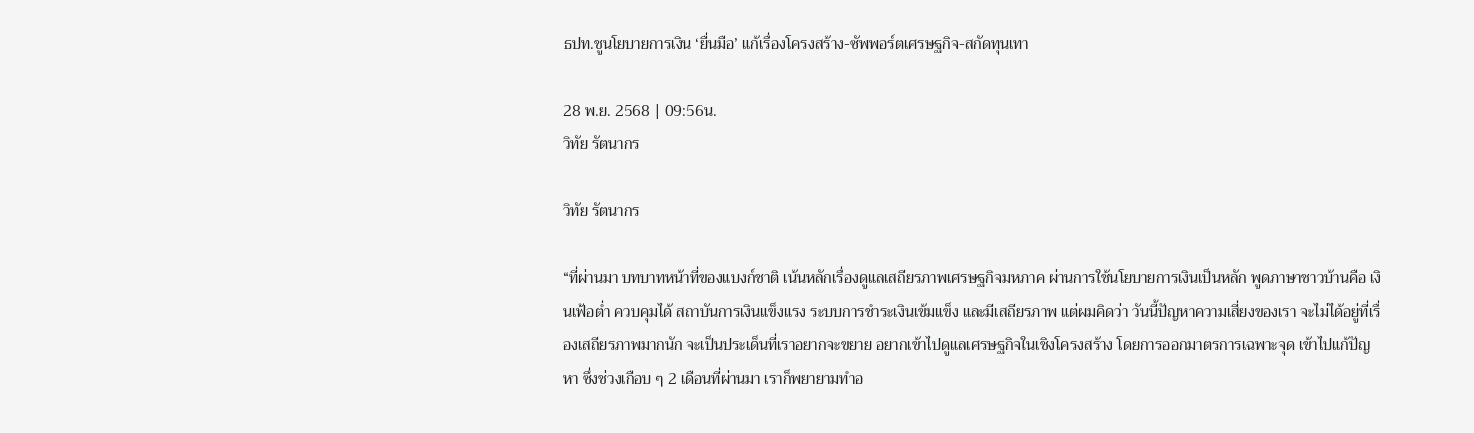ธปท.ชูนโยบายการเงิน ‘ยื่นมือ’ แก้เรื่องโครงสร้าง-ซัพพอร์ตเศรษฐกิจ-สกัดทุนเทา

28 พ.ย. 2568 | 09:56น.
วิทัย รัตนากร

วิทัย รัตนากร

“ที่ผ่านมา บทบาทหน้าที่ของแบงก์ชาติ เน้นหลักเรื่องดูแลเสถียรภาพเศรษฐกิจมหภาค ผ่านการใช้นโยบายการเงินเป็นหลัก พูดภาษาชาวบ้านคือ เงินเฟ้อต่ำ ควบคุมได้ สถาบันการเงินแข็งแรง ระบบการชำระเงินเข้มแข็ง และมีเสถียรภาพ แต่ผมคิดว่า วันนี้ปัญหาความเสี่ยงของเรา จะไม่ได้อยู่ที่เรื่องเสถียรภาพมากนัก จะเป็นประเด็นที่เราอยากจะขยาย อยากเข้าไปดูแลเศรษฐกิจในเชิงโครงสร้าง โดยการออกมาตรการเฉพาะจุด เข้าไปแก้ปัญหา ซึ่งช่วงเกือบ ๆ 2 เดือนที่ผ่านมา เราก็พยายามทำอ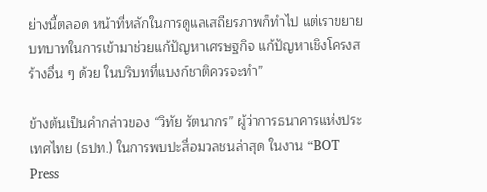ย่างนี้ตลอด หน้าที่หลักในการดูแลเสถียรภาพก็ทำไป แต่เราขยายบทบาทในการเข้ามาช่วยแก้ปัญหาเศรษฐกิจ แก้ปัญหาเชิงโครงสร้างอื่น ๆ ด้วย ในบริบทที่แบงก์ชาติควรจะทำ”

ข้างต้นเป็นคำกล่าวของ “วิทัย รัตนากร” ผู้ว่าการธนาคารแห่งประเทศไทย (ธปท.) ในการพบปะสื่อมวลชนล่าสุด ในงาน “BOT Press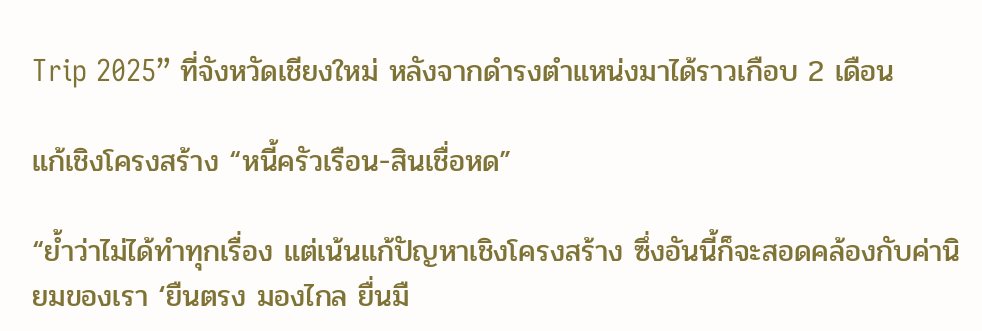Trip 2025” ที่จังหวัดเชียงใหม่ หลังจากดำรงตำแหน่งมาได้ราวเกือบ 2 เดือน

แก้เชิงโครงสร้าง “หนี้ครัวเรือน-สินเชื่อหด”

“ย้ำว่าไม่ได้ทำทุกเรื่อง แต่เน้นแก้ปัญหาเชิงโครงสร้าง ซึ่งอันนี้ก็จะสอดคล้องกับค่านิยมของเรา ‘ยืนตรง มองไกล ยื่นมื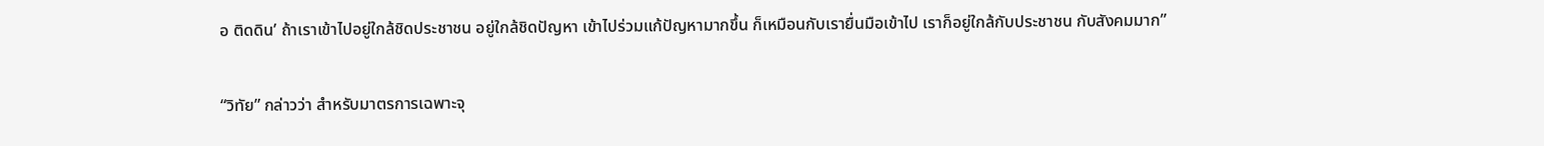อ ติดดิน’ ถ้าเราเข้าไปอยู่ใกล้ชิดประชาชน อยู่ใกล้ชิดปัญหา เข้าไปร่วมแก้ปัญหามากขึ้น ก็เหมือนกับเรายื่นมือเข้าไป เราก็อยู่ใกล้กับประชาชน กับสังคมมาก”

“วิทัย” กล่าวว่า สำหรับมาตรการเฉพาะจุ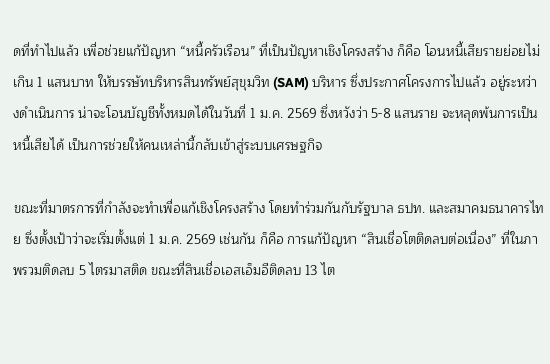ดที่ทำไปแล้ว เพื่อช่วยแก้ปัญหา “หนี้ครัวเรือน” ที่เป็นปัญหาเชิงโครงสร้าง ก็คือ โอนหนี้เสียรายย่อยไม่เกิน 1 แสนบาท ให้บรรษัทบริหารสินทรัพย์สุขุมวิท (SAM) บริหาร ซึ่งประกาศโครงการไปแล้ว อยู่ระหว่างดำเนินการ น่าจะโอนบัญชีทั้งหมดได้ในวันที่ 1 ม.ค. 2569 ซึ่งหวังว่า 5-8 แสนราย จะหลุดพ้นการเป็นหนี้เสียได้ เป็นการช่วยให้คนเหล่านี้กลับเข้าสู่ระบบเศรษฐกิจ

ขณะที่มาตรการที่กำลังจะทำเพื่อแก้เชิงโครงสร้าง โดยทำร่วมกันกับรัฐบาล ธปท. และสมาคมธนาคารไทย ซึ่งตั้งเป้าว่าจะเริ่มตั้งแต่ 1 ม.ค. 2569 เช่นกัน ก็คือ การแก้ปัญหา “สินเชื่อโตติดลบต่อเนื่อง” ที่ในภาพรวมติดลบ 5 ไตรมาสติด ขณะที่สินเชื่อเอสเอ็มอีติดลบ 13 ไต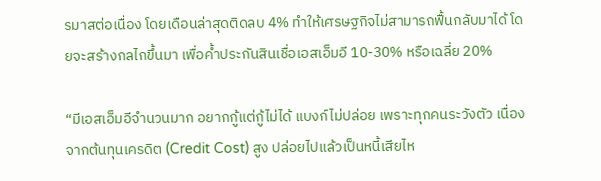รมาสต่อเนื่อง โดยเดือนล่าสุดติดลบ 4% ทำให้เศรษฐกิจไม่สามารถฟื้นกลับมาได้ โดยจะสร้างกลไกขึ้นมา เพื่อค้ำประกันสินเชื่อเอสเอ็มอี 10-30% หรือเฉลี่ย 20%

“มีเอสเอ็มอีจำนวนมาก อยากกู้แต่กู้ไม่ได้ แบงก์ไม่ปล่อย เพราะทุกคนระวังตัว เนื่องจากต้นทุนเครดิต (Credit Cost) สูง ปล่อยไปแล้วเป็นหนี้เสียไห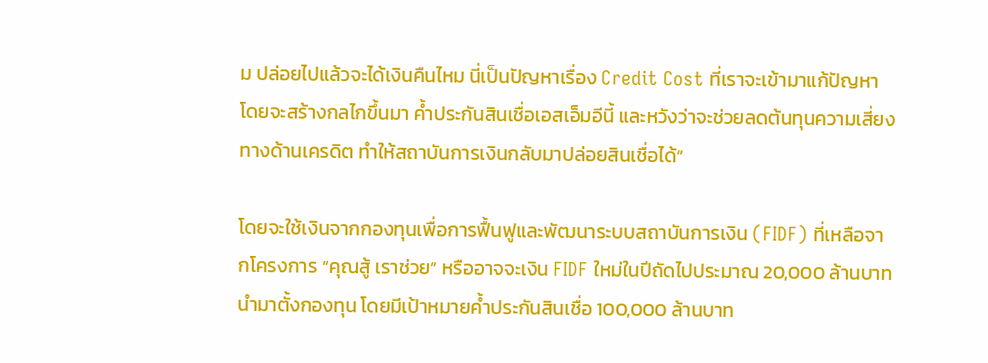ม ปล่อยไปแล้วจะได้เงินคืนไหม นี่เป็นปัญหาเรื่อง Credit Cost ที่เราจะเข้ามาแก้ปัญหา โดยจะสร้างกลไกขึ้นมา ค้ำประกันสินเชื่อเอสเอ็มอีนี้ และหวังว่าจะช่วยลดต้นทุนความเสี่ยงทางด้านเครดิต ทำให้สถาบันการเงินกลับมาปล่อยสินเชื่อได้”

โดยจะใช้เงินจากกองทุนเพื่อการฟื้นฟูและพัฒนาระบบสถาบันการเงิน (FIDF) ที่เหลือจากโครงการ “คุณสู้ เราช่วย” หรืออาจจะเงิน FIDF ใหม่ในปีถัดไปประมาณ 20,000 ล้านบาท นำมาตั้งกองทุน โดยมีเป้าหมายค้ำประกันสินเชื่อ 100,000 ล้านบาท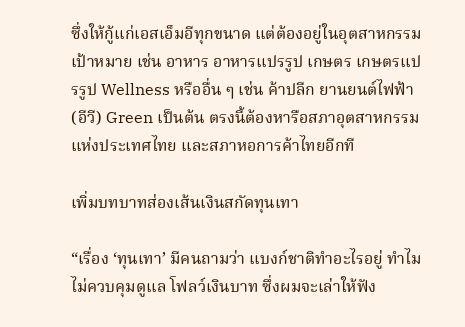ซึ่งให้กู้แก่เอสเอ็มอีทุกขนาด แต่ต้องอยู่ในอุตสาหกรรมเป้าหมาย เช่น อาหาร อาหารแปรรูป เกษตร เกษตรแปรรูป Wellness หรืออื่น ๆ เช่น ค้าปลีก ยานยนต์ไฟฟ้า (อีวี) Green เป็นต้น ตรงนี้ต้องหารือสภาอุตสาหกรรมแห่งประเทศไทย และสภาหอการค้าไทยอีกที

เพิ่มบทบาทส่องเส้นเงินสกัดทุนเทา

“เรื่อง ‘ทุนเทา’ มีคนถามว่า แบงก์ชาติทำอะไรอยู่ ทำไมไม่ควบคุมดูแล โฟลว์เงินบาท ซึ่งผมจะเล่าให้ฟัง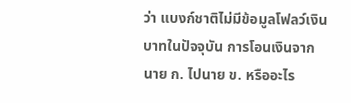ว่า แบงก์ชาติไม่มีข้อมูลโฟลว์เงินบาทในปัจจุบัน การโอนเงินจาก นาย ก. ไปนาย ข. หรืออะไร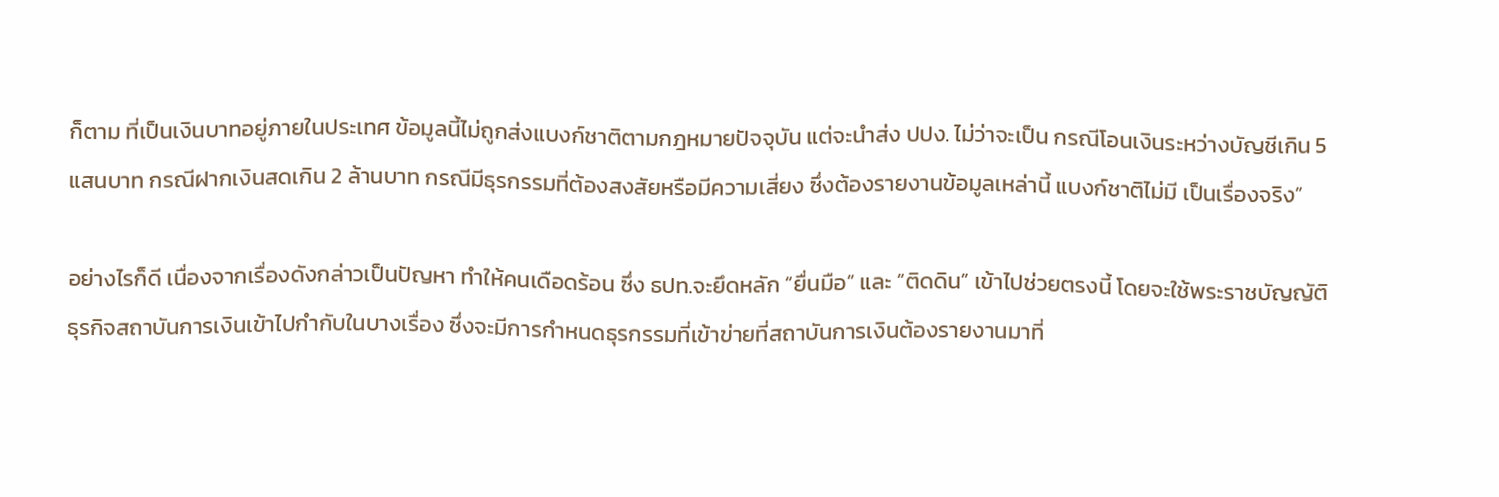ก็ตาม ที่เป็นเงินบาทอยู่ภายในประเทศ ข้อมูลนี้ไม่ถูกส่งแบงก์ชาติตามกฎหมายปัจจุบัน แต่จะนำส่ง ปปง. ไม่ว่าจะเป็น กรณีโอนเงินระหว่างบัญชีเกิน 5 แสนบาท กรณีฝากเงินสดเกิน 2 ล้านบาท กรณีมีธุรกรรมที่ต้องสงสัยหรือมีความเสี่ยง ซึ่งต้องรายงานข้อมูลเหล่านี้ แบงก์ชาติไม่มี เป็นเรื่องจริง”

อย่างไรก็ดี เนื่องจากเรื่องดังกล่าวเป็นปัญหา ทำให้คนเดือดร้อน ซึ่ง ธปท.จะยึดหลัก “ยื่นมือ” และ “ติดดิน” เข้าไปช่วยตรงนี้ โดยจะใช้พระราชบัญญัติธุรกิจสถาบันการเงินเข้าไปกำกับในบางเรื่อง ซึ่งจะมีการกำหนดธุรกรรมที่เข้าข่ายที่สถาบันการเงินต้องรายงานมาที่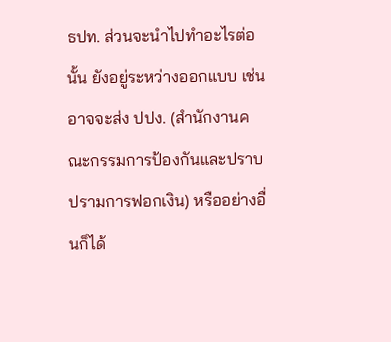ธปท. ส่วนจะนำไปทำอะไรต่อนั้น ยังอยู่ระหว่างออกแบบ เช่น อาจจะส่ง ปปง. (สำนักงานคณะกรรมการป้องกันและปราบปรามการฟอกเงิน) หรืออย่างอื่นก็ได้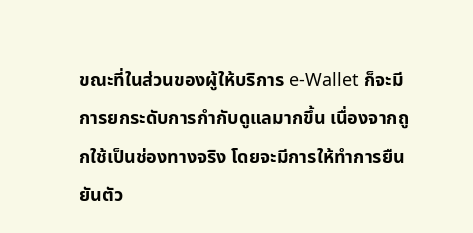ขณะที่ในส่วนของผู้ให้บริการ e-Wallet ก็จะมีการยกระดับการกำกับดูแลมากขึ้น เนื่องจากถูกใช้เป็นช่องทางจริง โดยจะมีการให้ทำการยืนยันตัว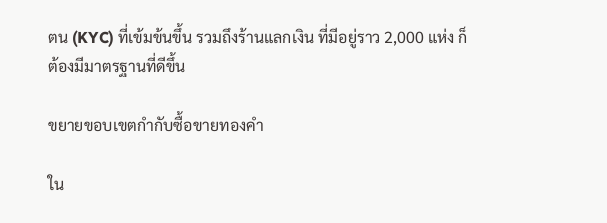ตน (KYC) ที่เข้มข้นขึ้น รวมถึงร้านแลกเงิน ที่มีอยู่ราว 2,000 แห่ง ก็ต้องมีมาตรฐานที่ดีขึ้น

ขยายขอบเขตกำกับซื้อขายทองคำ

ใน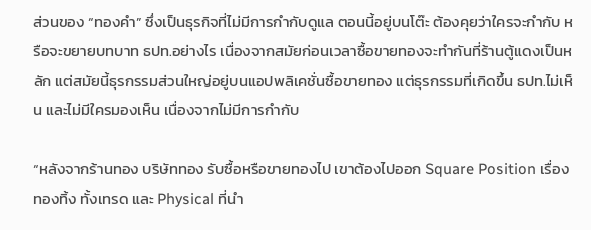ส่วนของ “ทองคำ” ซึ่งเป็นธุรกิจที่ไม่มีการกำกับดูแล ตอนนี้อยู่บนโต๊ะ ต้องคุยว่าใครจะกำกับ หรือจะขยายบทบาท ธปท.อย่างไร เนื่องจากสมัยก่อนเวลาซื้อขายทองจะทำกันที่ร้านตู้แดงเป็นหลัก แต่สมัยนี้ธุรกรรมส่วนใหญ่อยู่บนแอปพลิเคชั่นซื้อขายทอง แต่ธุรกรรมที่เกิดขึ้น ธปท.ไม่เห็น และไม่มีใครมองเห็น เนื่องจากไม่มีการกำกับ

“หลังจากร้านทอง บริษัททอง รับซื้อหรือขายทองไป เขาต้องไปออก Square Position เรื่องทองทิ้ง ทั้งเทรด และ Physical ที่นำ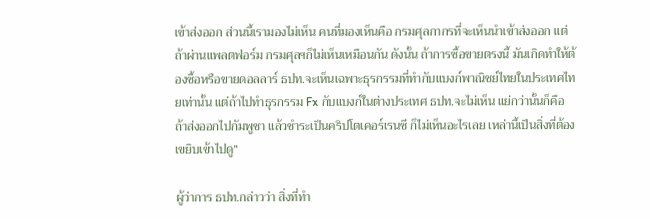เข้าส่งออก ส่วนนี้เรามองไม่เห็น คนที่มองเห็นคือ กรมศุลกากรที่จะเห็นนำเข้าส่งออก แต่ถ้าผ่านแพลตฟอร์ม กรมศุลฯก็ไม่เห็นเหมือนกัน ดังนั้น ถ้าการซื้อขายตรงนี้ มันเกิดทำให้ต้องซื้อหรือขายดอลลาร์ ธปท.จะเห็นเฉพาะธุรกรรมที่ทำกับแบงก์พาณิชย์ไทยในประเทศไทยเท่านั้น แต่ถ้าไปทำธุรกรรม Fx กับแบงก์ในต่างประเทศ ธปท.จะไม่เห็น แย่กว่านั้นก็คือ ถ้าส่งออกไปกัมพูชา แล้วชำระเป็นคริปโตเคอร์เรนซี ก็ไม่เห็นอะไรเลย เหล่านี้เป็นสิ่งที่ต้องเขยิบเข้าไปดู”

ผู้ว่าการ ธปท.กล่าวว่า สิ่งที่ทำ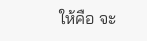ให้คือ จะ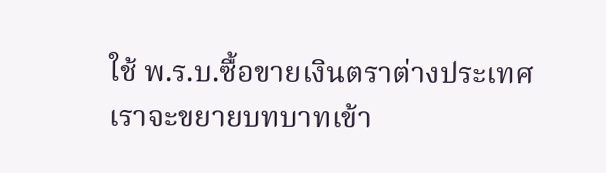ใช้ พ.ร.บ.ซื้อขายเงินตราต่างประเทศ เราจะขยายบทบาทเข้า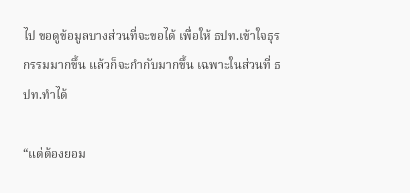ไป ขอดูข้อมูลบางส่วนที่จะขอได้ เพื่อให้ ธปท.เข้าใจธุรกรรมมากขึ้น แล้วก็จะกำกับมากขึ้น เฉพาะในส่วนที่ ธปท.ทำได้

“แต่ต้องยอม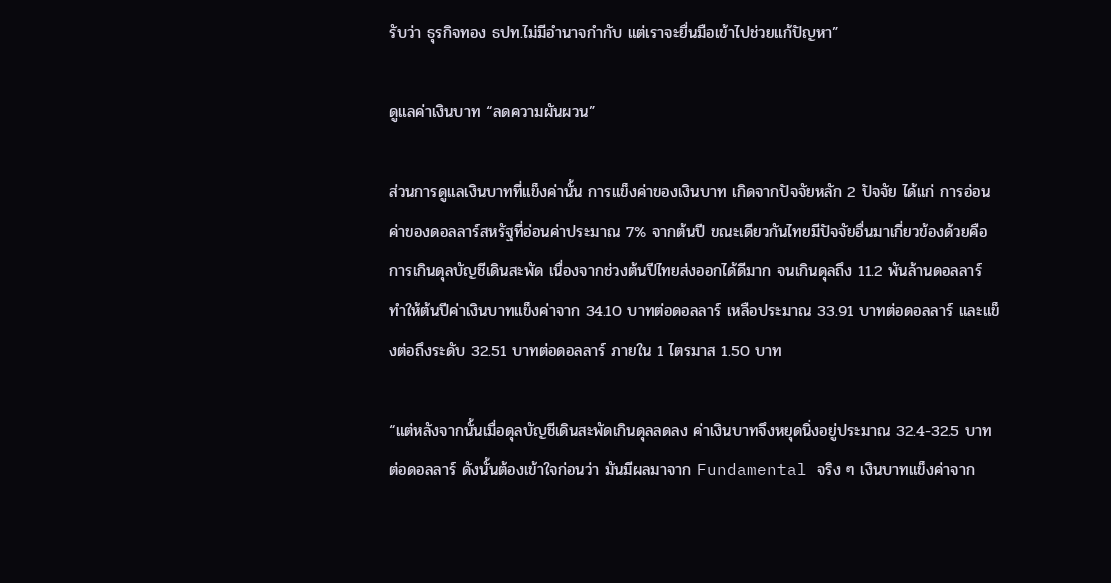รับว่า ธุรกิจทอง ธปท.ไม่มีอำนาจกำกับ แต่เราจะยื่นมือเข้าไปช่วยแก้ปัญหา”

ดูแลค่าเงินบาท “ลดความผันผวน”

ส่วนการดูแลเงินบาทที่แข็งค่านั้น การแข็งค่าของเงินบาท เกิดจากปัจจัยหลัก 2 ปัจจัย ได้แก่ การอ่อนค่าของดอลลาร์สหรัฐที่อ่อนค่าประมาณ 7% จากต้นปี ขณะเดียวกันไทยมีปัจจัยอื่นมาเกี่ยวข้องด้วยคือ การเกินดุลบัญชีเดินสะพัด เนื่องจากช่วงต้นปีไทยส่งออกได้ดีมาก จนเกินดุลถึง 11.2 พันล้านดอลลาร์ ทำให้ต้นปีค่าเงินบาทแข็งค่าจาก 34.10 บาทต่อดอลลาร์ เหลือประมาณ 33.91 บาทต่อดอลลาร์ และแข็งต่อถึงระดับ 32.51 บาทต่อดอลลาร์ ภายใน 1 ไตรมาส 1.50 บาท

“แต่หลังจากนั้นเมื่อดุลบัญชีเดินสะพัดเกินดุลลดลง ค่าเงินบาทจึงหยุดนิ่งอยู่ประมาณ 32.4-32.5 บาทต่อดอลลาร์ ดังนั้นต้องเข้าใจก่อนว่า มันมีผลมาจาก Fundamental จริง ๆ เงินบาทแข็งค่าจาก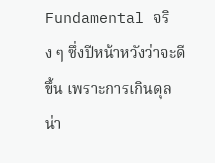Fundamental จริง ๆ ซึ่งปีหน้าหวังว่าจะดีขึ้น เพราะการเกินดุลน่า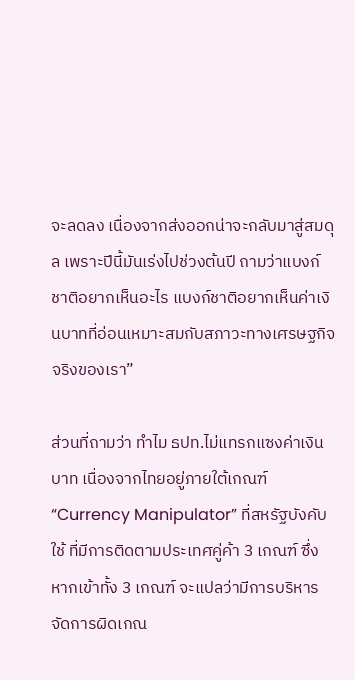จะลดลง เนื่องจากส่งออกน่าจะกลับมาสู่สมดุล เพราะปีนี้มันเร่งไปช่วงต้นปี ถามว่าแบงก์ชาติอยากเห็นอะไร แบงก์ชาติอยากเห็นค่าเงินบาทที่อ่อนเหมาะสมกับสภาวะทางเศรษฐกิจจริงของเรา”

ส่วนที่ถามว่า ทำไม ธปท.ไม่แทรกแซงค่าเงินบาท เนื่องจากไทยอยู่ภายใต้เกณฑ์ “Currency Manipulator” ที่สหรัฐบังคับใช้ ที่มีการติดตามประเทศคู่ค้า 3 เกณฑ์ ซึ่งหากเข้าทั้ง 3 เกณฑ์ จะแปลว่ามีการบริหารจัดการผิดเกณ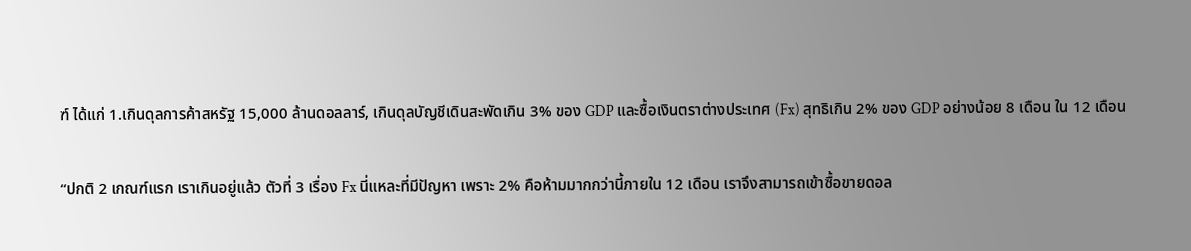ฑ์ ได้แก่ 1.เกินดุลการค้าสหรัฐ 15,000 ล้านดอลลาร์, เกินดุลบัญชีเดินสะพัดเกิน 3% ของ GDP และซื้อเงินตราต่างประเทศ (Fx) สุทธิเกิน 2% ของ GDP อย่างน้อย 8 เดือน ใน 12 เดือน

“ปกติ 2 เกณฑ์แรก เราเกินอยู่แล้ว ตัวที่ 3 เรื่อง Fx นี่แหละที่มีปัญหา เพราะ 2% คือห้ามมากกว่านี้ภายใน 12 เดือน เราจึงสามารถเข้าซื้อขายดอล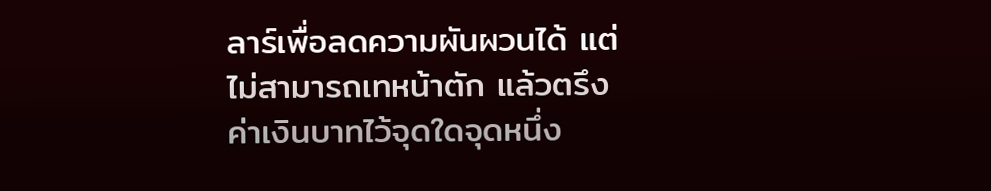ลาร์เพื่อลดความผันผวนได้ แต่ไม่สามารถเทหน้าตัก แล้วตรึงค่าเงินบาทไว้จุดใดจุดหนึ่ง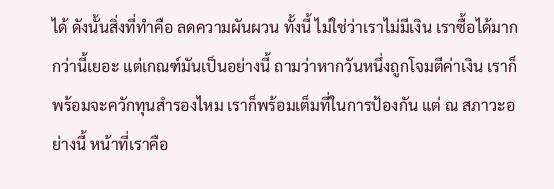ได้ ดังนั้นสิ่งที่ทำคือ ลดความผันผวน ทั้งนี้ ไม่ใช่ว่าเราไม่มีเงิน เราซื้อได้มากกว่านี้เยอะ แต่เกณฑ์มันเป็นอย่างนี้ ถามว่าหากวันหนึ่งถูกโจมตีค่าเงิน เราก็พร้อมจะควักทุนสำรองไหม เราก็พร้อมเต็มที่ในการป้องกัน แต่ ณ สภาวะอย่างนี้ หน้าที่เราคือ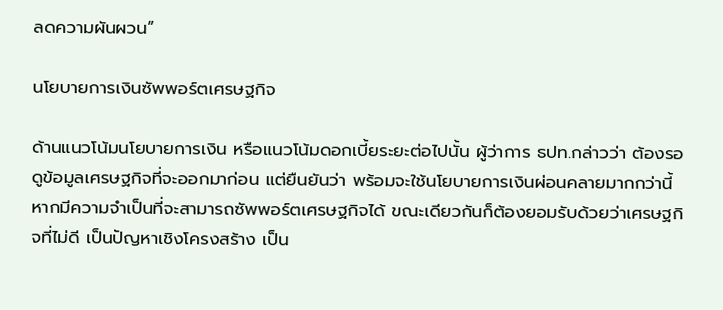ลดความผันผวน”

นโยบายการเงินซัพพอร์ตเศรษฐกิจ

ด้านแนวโน้มนโยบายการเงิน หรือแนวโน้มดอกเบี้ยระยะต่อไปนั้น ผู้ว่าการ ธปท.กล่าวว่า ต้องรอดูข้อมูลเศรษฐกิจที่จะออกมาก่อน แต่ยืนยันว่า พร้อมจะใช้นโยบายการเงินผ่อนคลายมากกว่านี้ หากมีความจำเป็นที่จะสามารถซัพพอร์ตเศรษฐกิจได้ ขณะเดียวกันก็ต้องยอมรับด้วยว่าเศรษฐกิจที่ไม่ดี เป็นปัญหาเชิงโครงสร้าง เป็น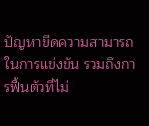ปัญหาขีดความสามารถในการแข่งขัน รวมถึงการฟื้นตัวที่ไม่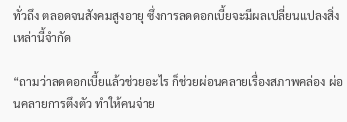ทั่วถึง ตลอดจนสังคมสูงอายุ ซึ่งการลดดอกเบี้ยจะมีผลเปลี่ยนแปลงสิ่งเหล่านี้จำกัด

“ถามว่าลดดอกเบี้ยแล้วช่วยอะไร ก็ช่วยผ่อนคลายเรื่องสภาพคล่อง ผ่อนคลายการตึงตัว ทำให้คนจ่าย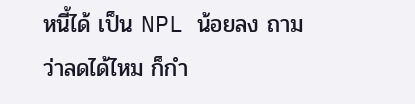หนี้ได้ เป็น NPL น้อยลง ถามว่าลดได้ไหม ก็กำ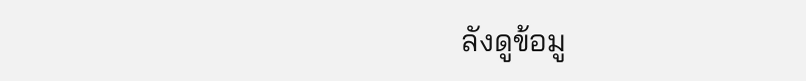ลังดูข้อมู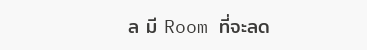ล มี Room ที่จะลด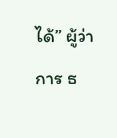ได้” ผู้ว่าการ ธ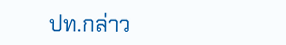ปท.กล่าว